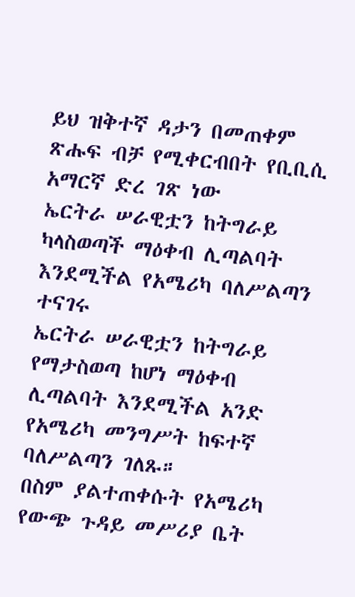ይህ ዝቅተኛ ዳታን በመጠቀም ጽሑፍ ብቻ የሚቀርብበት የቢቢሲ አማርኛ ድረ ገጽ ነው
ኤርትራ ሠራዊቷን ከትግራይ ካላስወጣች ማዕቀብ ሊጣልባት እንደሚችል የአሜሪካ ባለሥልጣን ተናገሩ
ኤርትራ ሠራዊቷን ከትግራይ የማታስወጣ ከሆነ ማዕቀብ ሊጣልባት እንደሚችል አንድ የአሜሪካ መንግሥት ከፍተኛ ባለሥልጣን ገለጹ።
በስም ያልተጠቀሱት የአሜሪካ የውጭ ጉዳይ መሥሪያ ቤት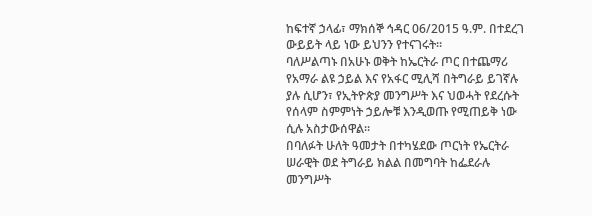ከፍተኛ ኃላፊ፣ ማክሰኞ ኅዳር 06/2015 ዓ.ም. በተደረገ ውይይት ላይ ነው ይህንን የተናገሩት።
ባለሥልጣኑ በአሁኑ ወቅት ከኤርትራ ጦር በተጨማሪ የአማራ ልዩ ኃይል እና የአፋር ሚሊሻ በትግራይ ይገኛሉ ያሉ ሲሆን፣ የኢትዮጵያ መንግሥት እና ህወሓት የደረሱት የሰላም ስምምነት ኃይሎቹ እንዲወጡ የሚጠይቅ ነው ሲሉ አስታውሰዋል።
በባለፉት ሁለት ዓመታት በተካሄደው ጦርነት የኤርትራ ሠራዊት ወደ ትግራይ ክልል በመግባት ከፌደራሉ መንግሥት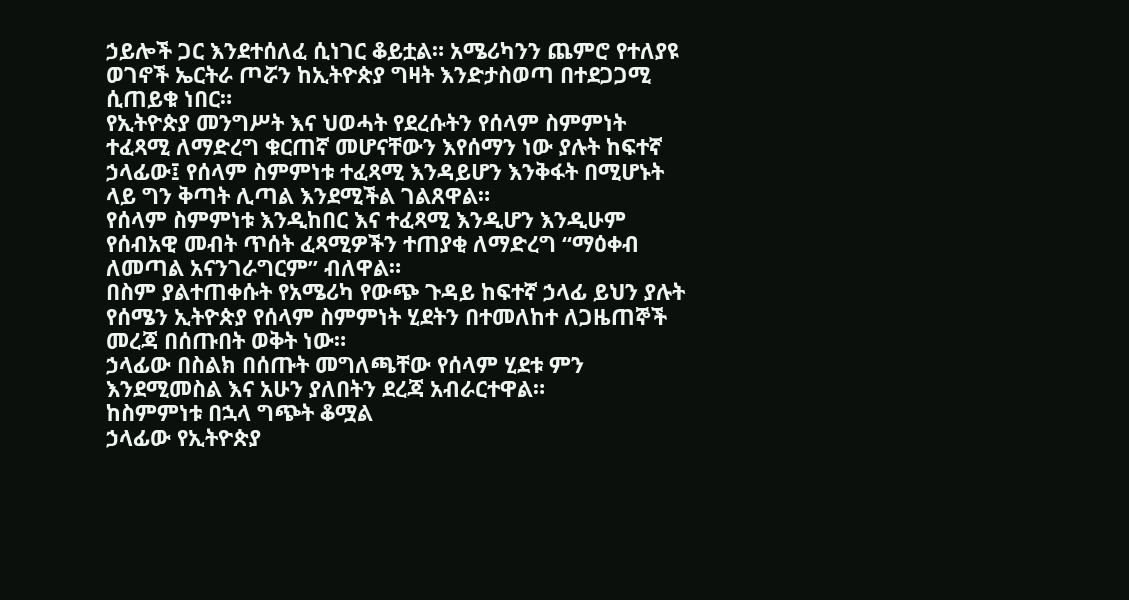ኃይሎች ጋር እንደተሰለፈ ሲነገር ቆይቷል። አሜሪካንን ጨምሮ የተለያዩ ወገኖች ኤርትራ ጦሯን ከኢትዮጵያ ግዛት እንድታስወጣ በተደጋጋሚ ሲጠይቁ ነበር።
የኢትዮጵያ መንግሥት እና ህወሓት የደረሱትን የሰላም ስምምነት ተፈጻሚ ለማድረግ ቁርጠኛ መሆናቸውን እየሰማን ነው ያሉት ከፍተኛ ኃላፊው፤ የሰላም ስምምነቱ ተፈጻሚ እንዳይሆን እንቅፋት በሚሆኑት ላይ ግን ቅጣት ሊጣል እንደሚችል ገልጸዋል።
የሰላም ስምምነቱ እንዲከበር እና ተፈጻሚ እንዲሆን እንዲሁም የሰብአዊ መብት ጥሰት ፈጻሚዎችን ተጠያቂ ለማድረግ “ማዕቀብ ለመጣል አናንገራግርም” ብለዋል።
በስም ያልተጠቀሱት የአሜሪካ የውጭ ጉዳይ ከፍተኛ ኃላፊ ይህን ያሉት የሰሜን ኢትዮጵያ የሰላም ስምምነት ሂደትን በተመለከተ ለጋዜጠኞች መረጃ በሰጡበት ወቅት ነው።
ኃላፊው በስልክ በሰጡት መግለጫቸው የሰላም ሂደቱ ምን እንደሚመስል እና አሁን ያለበትን ደረጃ አብራርተዋል።
ከስምምነቱ በኋላ ግጭት ቆሟል
ኃላፊው የኢትዮጵያ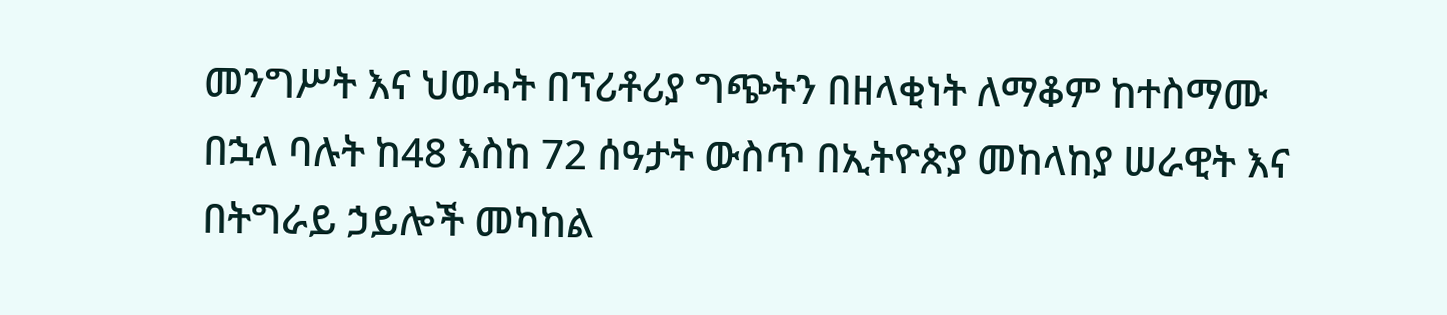መንግሥት እና ህወሓት በፕሪቶሪያ ግጭትን በዘላቂነት ለማቆም ከተስማሙ በኋላ ባሉት ከ48 እስከ 72 ሰዓታት ውስጥ በኢትዮጵያ መከላከያ ሠራዊት እና በትግራይ ኃይሎች መካከል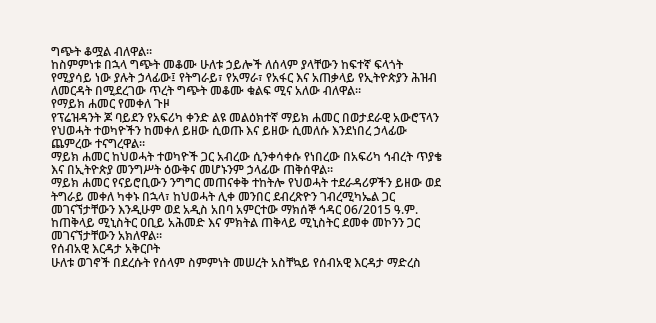ግጭት ቆሟል ብለዋል።
ከስምምነቱ በኋላ ግጭት መቆሙ ሁለቱ ኃይሎች ለሰላም ያላቸውን ከፍተኛ ፍላጎት የሚያሳይ ነው ያሉት ኃላፊው፤ የትግራይ፣ የአማራ፣ የአፋር እና አጠቃላይ የኢትዮጵያን ሕዝብ ለመርዳት በሚደረገው ጥረት ግጭት መቆሙ ቁልፍ ሚና አለው ብለዋል።
የማይክ ሐመር የመቀለ ጉዞ
የፕሬዝዳንት ጆ ባይደን የአፍሪካ ቀንድ ልዩ መልዕክተኛ ማይክ ሐመር በወታደራዊ አውሮፕላን የህወሓት ተወካዮችን ከመቀለ ይዘው ሲወጡ እና ይዘው ሲመለሱ እንደነበረ ኃላፊው ጨምረው ተናግረዋል።
ማይክ ሐመር ከህወሓት ተወካዮች ጋር አብረው ሲንቀሳቀሱ የነበረው በአፍሪካ ኅብረት ጥያቄ እና በኢትዮጵያ መንግሥት ዕውቅና መሆኑንም ኃላፊው ጠቅሰዋል።
ማይክ ሐመር የናይሮቢውን ንግግር መጠናቀቅ ተከትሎ የህወሓት ተደራዳሪዎችን ይዘው ወደ ትግራይ መቀለ ካቀኑ በኋላ፣ ከህወሓት ሊቀ መንበር ደብረጽዮን ገብረሚካኤል ጋር መገናኘታቸውን እንዲሁም ወደ አዲስ አበባ አምርተው ማክሰኞ ኅዳር 06/2015 ዓ.ም. ከጠቅላይ ሚኒስትር ዐቢይ አሕመድ እና ምክትል ጠቅላይ ሚኒስትር ደመቀ መኮንን ጋር መገናኘታቸውን አክለዋል።
የሰብአዊ እርዳታ አቅርቦት
ሁለቱ ወገኖች በደረሱት የሰላም ስምምነት መሠረት አስቸኳይ የሰብአዊ እርዳታ ማድረስ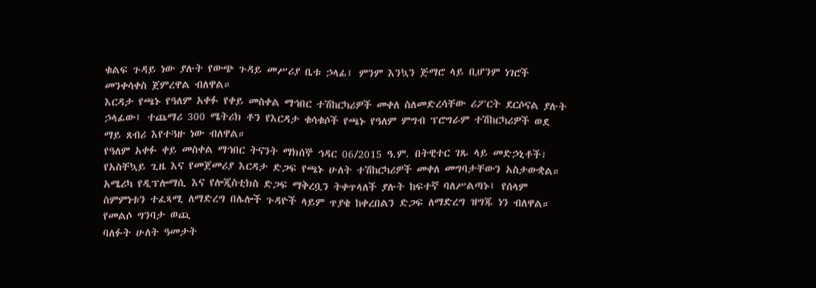ቁልፍ ጉዳይ ነው ያሉት የውጭ ጉዳይ መሥሪያ ቤቱ ኃላፊ፤ ምንም እንኳን ጅማሮ ላይ ቢሆንም ነገሮች መንቀሳቀስ ጀምረዋል ብለዋል።
እርዳታ የጫኑ የዓለም አቀፉ የቀይ መስቀል ማኅበር ተሽከርካሪዎች መቀለ ስለመድረሳቸው ሪፖርት ደርሶናል ያሉት ኃላፊው፤ ተጨማሪ 300 ሜትሪክ ቶን የእርዳታ ቁሳቁሶች የጫኑ የዓለም ምግብ ፕሮግራም ተሽከርካሪዎች ወደ ማይ ጸብሪ እየተጓዙ ነው ብለዋል።
የዓለም አቀፉ ቀይ መስቀል ማኅበር ትናንት ማክሰኞ ኅዳር 06/2015 ዓ.ም. በትዊተር ገጹ ላይ መድኃኒቶች፣ የአስቸኳይ ጊዜ እና የመጀመሪያ እርዳታ ድጋፍ የጫኑ ሁለት ተሽከርካሪዎች መቀለ መግባታቸውን አስታውቋል።
አሜሪካ የዲፕሎማሲ እና የሎጂስቲክስ ድጋፍ ማቅረቧን ትቀጥላለች ያሉት ከፍተኛ ባለሥልጣኑ፤ የሰላም ስምምነቱን ተፈጻሚ ለማድረግ በሌሎች ጉዳዮች ላይም ጥያቄ ከቀረበልን ድጋፍ ለማድረግ ዝግጁ ነን ብለዋል።
የመልሶ ግንባታ ወጪ
ባለፉት ሁለት ዓመታት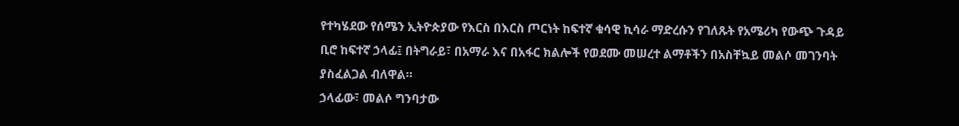የተካሄደው የሰሜን ኢትዮጵያው የእርስ በእርስ ጦርነት ከፍተኛ ቁሳዊ ኪሳራ ማድረሱን የገለጹት የአሜሪካ የውጭ ጉዳይ ቢሮ ከፍተኛ ኃላፊ፤ በትግራይ፣ በአማራ እና በአፋር ክልሎች የወደሙ መሠረተ ልማቶችን በአስቸኳይ መልሶ መገንባት ያስፈልጋል ብለዋል።
ኃላፊው፣ መልሶ ግንባታው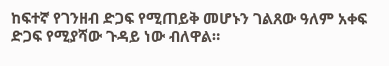ከፍተኛ የገንዘብ ድጋፍ የሚጠይቅ መሆኑን ገልጸው ዓለም አቀፍ ድጋፍ የሚያሻው ጉዳይ ነው ብለዋል።